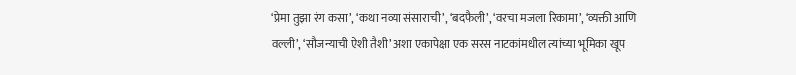‘प्रेमा तुझा रंग कसा’, ‘कथा नव्या संसाराची’, ‘बदफैली’, ‘वरचा मजला रिकामा’, ‘व्यक्ती आणि वल्ली’, ‘सौजन्याची ऐशी तैशी’ अशा एकापेक्षा एक सरस नाटकांमधील त्यांच्या भूमिका खूप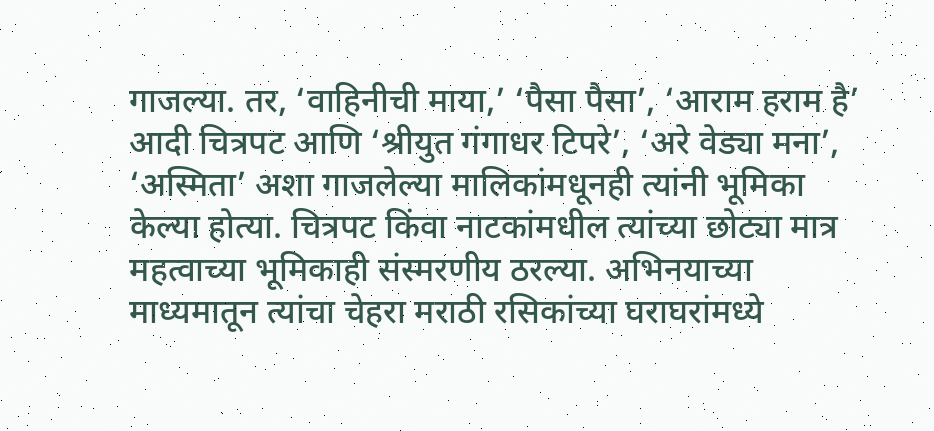गाजल्या. तर, ‘वाहिनीची माया,’ ‘पैसा पैसा’, ‘आराम हराम है’ आदी चित्रपट आणि ‘श्रीयुत गंगाधर टिपरे’, ‘अरे वेड्या मना’, ‘अस्मिता’ अशा गाजलेल्या मालिकांमधूनही त्यांनी भूमिका केल्या होत्या. चित्रपट किंवा नाटकांमधील त्यांच्या छोट्या मात्र महत्वाच्या भूमिकाही संस्मरणीय ठरल्या. अभिनयाच्या माध्यमातून त्यांचा चेहरा मराठी रसिकांच्या घराघरांमध्ये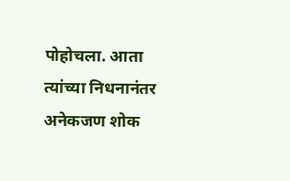पोहोचला. आता त्यांच्या निधनानंतर अनेकजण शोक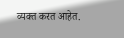व्यक्त करत आहेत.